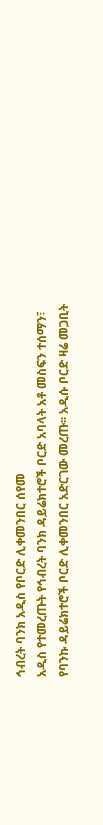ኅብረት ባንክ አዲስ የቦርድ ሊቀመንበር ሰየመ
አዲስ የተመረጡት የኅብረት ባንክ ዳይሬክተሮች ቦርድ አባላት አቶ መስፍን ተሰማን፣ የባንኩ ዳይሬክተሮች ቦርድ ሊቀመንበር አድርገው መረጡ፡፡ አዲሱ ቦርድ ዛሬ መጋቢት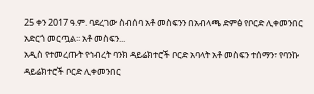25 ቀን 2017 ዓ.ም. ባደረገው ስብሰባ አቶ መስፍንን በአብላጫ ድምፅ የቦርድ ሊቀመንበር አድርጎ መርጧል፡፡ አቶ መስፍን...
አዲስ የተመረጡት የኅብረት ባንክ ዳይሬክተሮች ቦርድ አባላት አቶ መስፍን ተሰማን፣ የባንኩ ዳይሬክተሮች ቦርድ ሊቀመንበር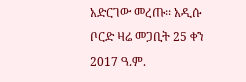አድርገው መረጡ፡፡ አዲሱ ቦርድ ዛሬ መጋቢት 25 ቀን 2017 ዓ.ም.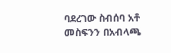ባደረገው ስብሰባ አቶ መስፍንን በአብላጫ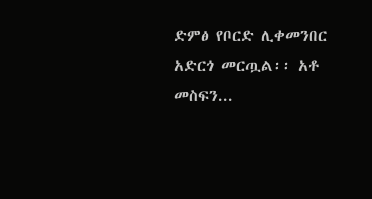ድምፅ የቦርድ ሊቀመንበር አድርጎ መርጧል፡፡ አቶ መስፍን...